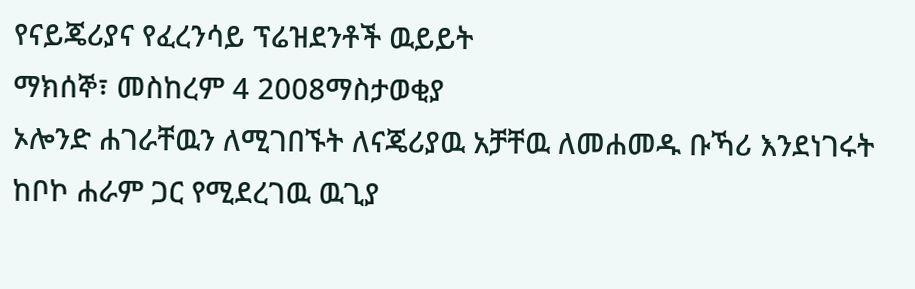የናይጄሪያና የፈረንሳይ ፕሬዝደንቶች ዉይይት
ማክሰኞ፣ መስከረም 4 2008ማስታወቂያ
ኦሎንድ ሐገራቸዉን ለሚገበኙት ለናጄሪያዉ አቻቸዉ ለመሐመዱ ቡኻሪ እንደነገሩት ከቦኮ ሐራም ጋር የሚደረገዉ ዉጊያ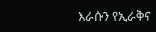እራሱን የኢራቅና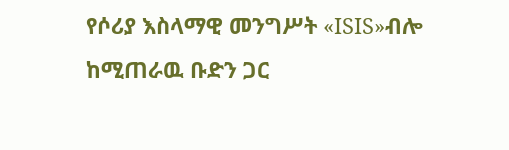የሶሪያ እስላማዊ መንግሥት «ISIS»ብሎ ከሚጠራዉ ቡድን ጋር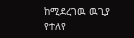ከሚደረገዉ ዉጊያ የተለየ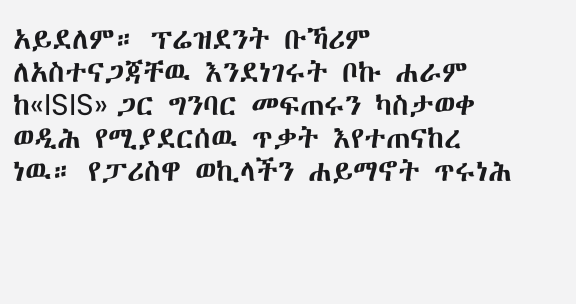አይደለም። ፕሬዝደንት ቡኻሪም ለአስተናጋጃቸዉ እንደነገሩት ቦኩ ሐራም ከ«ISIS» ጋር ግንባር መፍጠሩን ካስታወቀ ወዲሕ የሚያደርሰዉ ጥቃት እየተጠናከረ ነዉ። የፓሪስዋ ወኪላችን ሐይማኖት ጥሩነሕ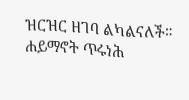ዝርዝር ዘገባ ልካልናለች።
ሐይማኖት ጥሩነሕ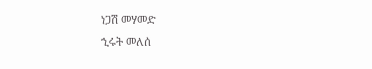ነጋሽ መሃመድ
ኂሩት መለሰ